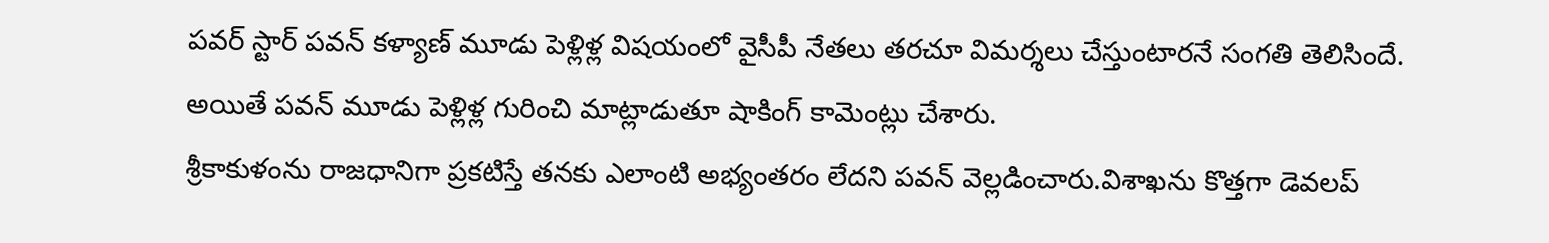పవర్ స్టార్ పవన్ కళ్యాణ్ మూడు పెళ్లిళ్ల విషయంలో వైసీపీ నేతలు తరచూ విమర్శలు చేస్తుంటారనే సంగతి తెలిసిందే.
అయితే పవన్ మూడు పెళ్లిళ్ల గురించి మాట్లాడుతూ షాకింగ్ కామెంట్లు చేశారు.
శ్రీకాకుళంను రాజధానిగా ప్రకటిస్తే తనకు ఎలాంటి అభ్యంతరం లేదని పవన్ వెల్లడించారు.విశాఖను కొత్తగా డెవలప్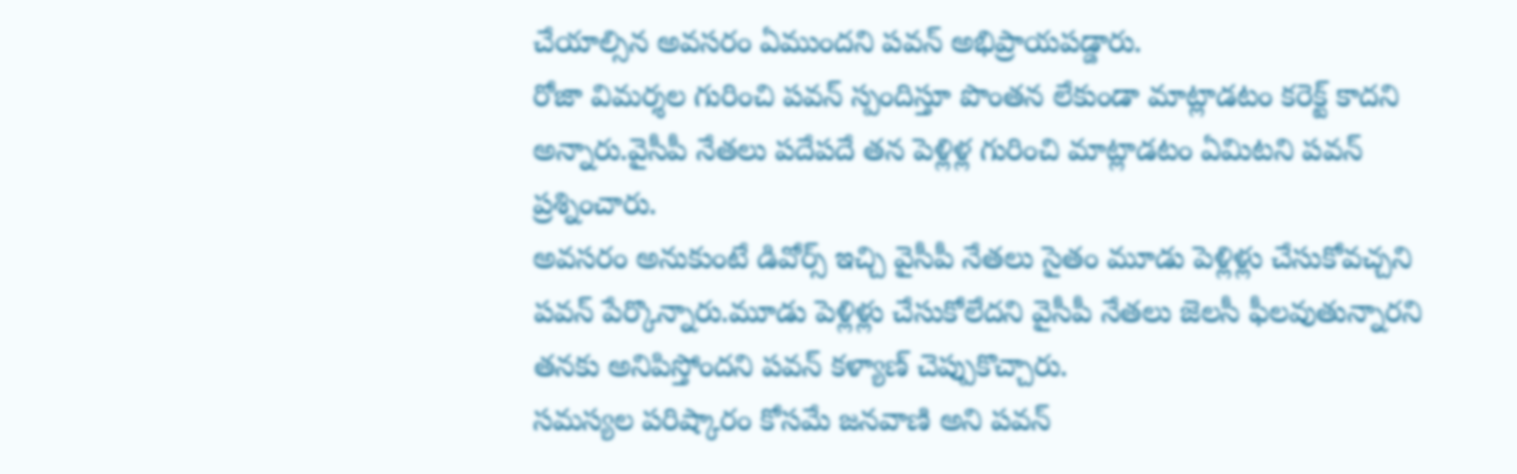చేయాల్సిన అవసరం ఏముందని పవన్ అభిప్రాయపడ్డారు.
రోజా విమర్శల గురించి పవన్ స్పందిస్తూ పొంతన లేకుండా మాట్లాడటం కరెక్ట్ కాదని అన్నారు.వైసీపీ నేతలు పదేపదే తన పెళ్లిళ్ల గురించి మాట్లాడటం ఏమిటని పవన్ ప్రశ్నించారు.
అవసరం అనుకుంటే డివోర్స్ ఇచ్చి వైసీపీ నేతలు సైతం మూడు పెళ్లిళ్లు చేసుకోవచ్చని పవన్ పేర్కొన్నారు.మూడు పెళ్లిళ్లు చేసుకోలేదని వైసీపీ నేతలు జెలసీ ఫీలవుతున్నారని తనకు అనిపిస్తోందని పవన్ కళ్యాణ్ చెప్పుకొచ్చారు.
సమస్యల పరిష్కారం కోసమే జనవాణి అని పవన్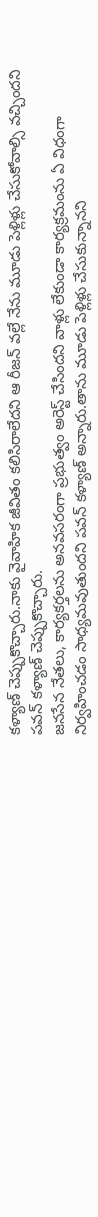కళ్యాణ్ చెప్పుకొచ్చారు.నాకు వైవాహిక జీవితం కలిసిరాలేదని ఆ రీజన్ వల్లే నేను మూడు పెళ్లిళ్లు చేసుకోవాల్సి వచ్చిందని పవన్ కళ్యాణ్ చెప్పుకొచ్చారు.
జనసేన నేతలు, కార్యకర్తలను అనవసరంగా ప్రభుత్వం అరెస్ట్ చేసిందని వాళ్లు లేకుండా కార్యక్రమంను ఏ విధంగా నిర్వహించడం సాధ్యమవుతుందని పవన్ కళ్యాణ్ అన్నారు.తాను మూడు పెళ్లిళ్లు చేసుకున్నానని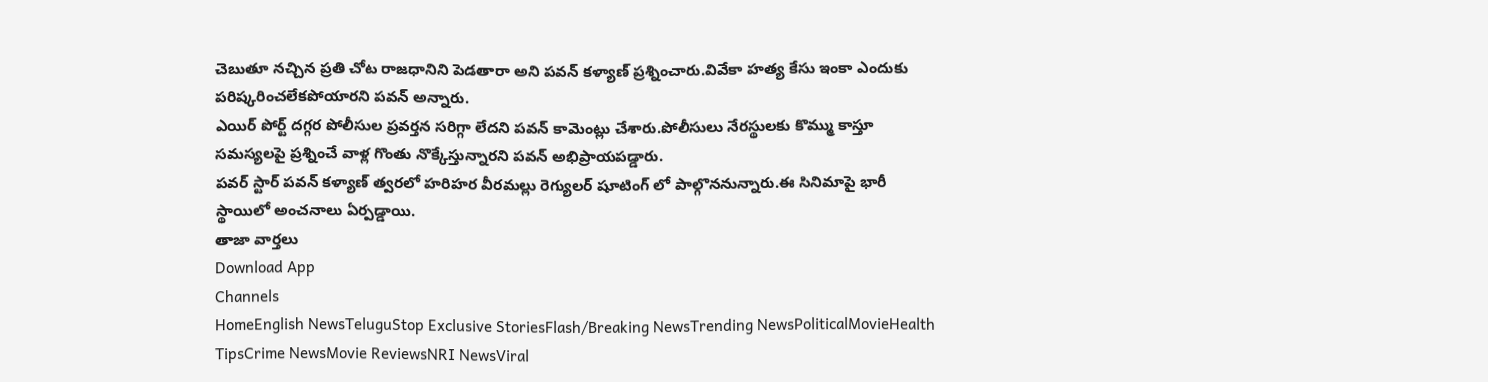చెబుతూ నచ్చిన ప్రతి చోట రాజధానిని పెడతారా అని పవన్ కళ్యాణ్ ప్రశ్నించారు.వివేకా హత్య కేసు ఇంకా ఎందుకు పరిష్కరించలేకపోయారని పవన్ అన్నారు.
ఎయిర్ పోర్ట్ దగ్గర పోలీసుల ప్రవర్తన సరిగ్గా లేదని పవన్ కామెంట్లు చేశారు.పోలీసులు నేరస్థులకు కొమ్ము కాస్తూ సమస్యలపై ప్రశ్నించే వాళ్ల గొంతు నొక్కేస్తున్నారని పవన్ అభిప్రాయపడ్డారు.
పవర్ స్టార్ పవన్ కళ్యాణ్ త్వరలో హరిహర వీరమల్లు రెగ్యులర్ షూటింగ్ లో పాల్గొననున్నారు.ఈ సినిమాపై భారీ స్థాయిలో అంచనాలు ఏర్పడ్డాయి.
తాజా వార్తలు
Download App
Channels
HomeEnglish NewsTeluguStop Exclusive StoriesFlash/Breaking NewsTrending NewsPoliticalMovieHealth TipsCrime NewsMovie ReviewsNRI NewsViral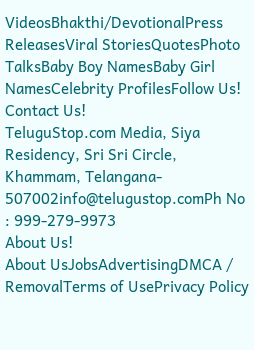VideosBhakthi/DevotionalPress ReleasesViral StoriesQuotesPhoto TalksBaby Boy NamesBaby Girl NamesCelebrity ProfilesFollow Us!
Contact Us!
TeluguStop.com Media, Siya Residency, Sri Sri Circle, Khammam, Telangana- 507002info@telugustop.comPh No : 999-279-9973
About Us!
About UsJobsAdvertisingDMCA / RemovalTerms of UsePrivacy Policy